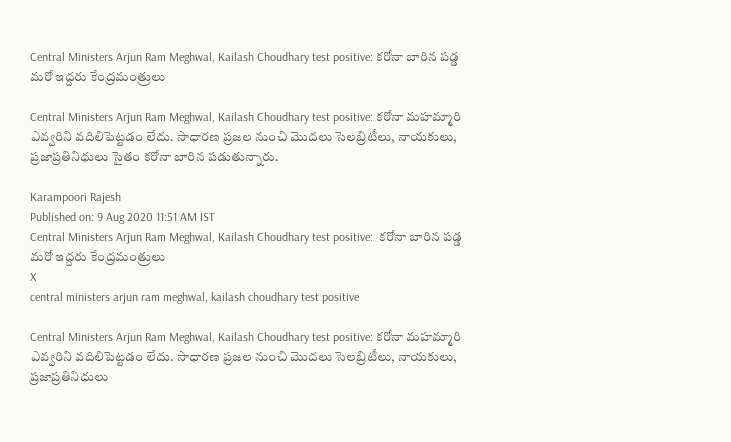Central Ministers Arjun Ram Meghwal, Kailash Choudhary test positive: క‌రోనా బారిన ప‌డ్డ మ‌రో ఇద్ద‌రు కేంద్ర‌మంత్రులు

Central Ministers Arjun Ram Meghwal, Kailash Choudhary test positive: కరోనా మహమ్మారి ఎవ్వరిని వదిలిపెట్టడం లేదు. సాధారణ ప్రజల నుంచి మొద‌లు ‌సెలబ్రిటీలు, నాయకులు, ప్రజాప్రతినిధులు సైతం క‌రోనా బారిన పడుతున్నారు.

Karampoori Rajesh
Published on: 9 Aug 2020 11:51 AM IST
Central Ministers Arjun Ram Meghwal, Kailash Choudhary test positive:  క‌రోనా బారిన ప‌డ్డ మ‌రో ఇద్ద‌రు కేంద్ర‌మంత్రులు
X
central ministers arjun ram meghwal, kailash choudhary test positive

Central Ministers Arjun Ram Meghwal, Kailash Choudhary test positive: కరోనా మహమ్మారి ఎవ్వరిని వదిలిపెట్టడం లేదు. సాధారణ ప్రజల నుంచి మొద‌లు ‌సెలబ్రిటీలు, నాయకులు, ప్రజాప్రతినిధులు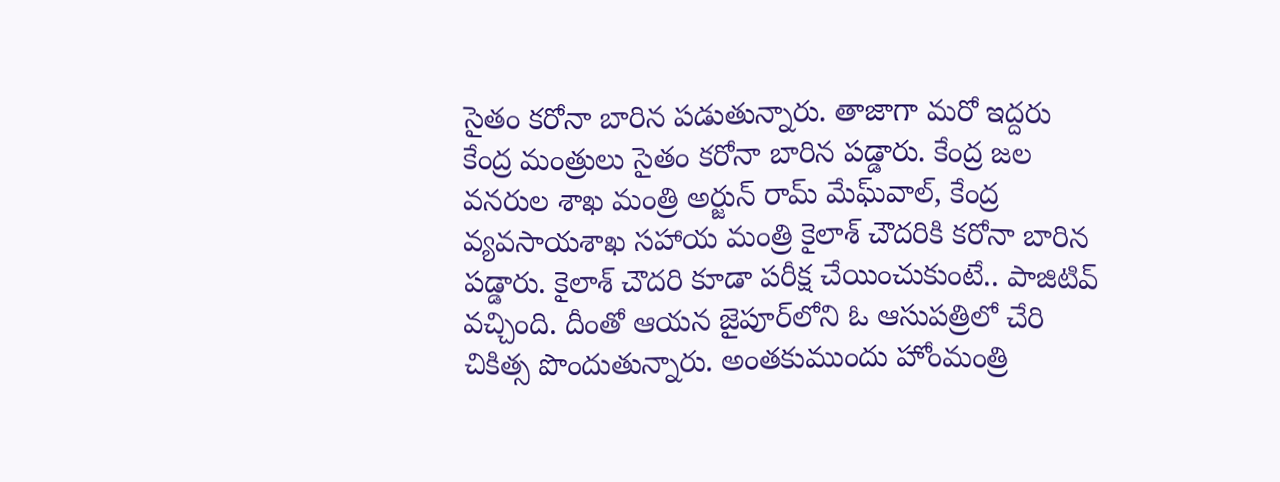సైతం క‌రోనా బారిన పడుతున్నారు. తాజాగా మరో ఇద్దరు కేంద్ర మంత్రులు సైతం కరోనా బారిన పడ్డారు. కేంద్ర జల వనరుల శాఖ మంత్రి అర్జున్‌ రామ్‌ మేఘ్‌వాల్, కేంద్ర వ్యవసాయశాఖ సహాయ మంత్రి కైలాశ్ చౌదరికి కరోనా బారిన ప‌డ్డారు. కైలాశ్ చౌదరి కూడా పరీక్ష చేయించుకుంటే.. పాజిటివ్ వచ్చింది. దీంతో ఆయన జైపూర్‌లోని ఓ ఆసుపత్రిలో చేరి చికిత్స పొందుతున్నారు. అంతకుముందు హోంమంత్రి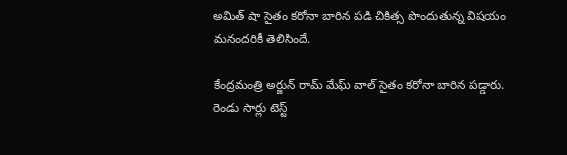అమిత్ షా సైతం కరోనా బారిన పడి చికిత్స పొందుతున్న విషయం మనందరికీ తెలిసిందే.

కేంద్రమంత్రి అర్జున్ రామ్ మేఘ్ వాల్ సైతం క‌రోనా బారిన పడ్డారు. రెండు సార్లు టెస్ట్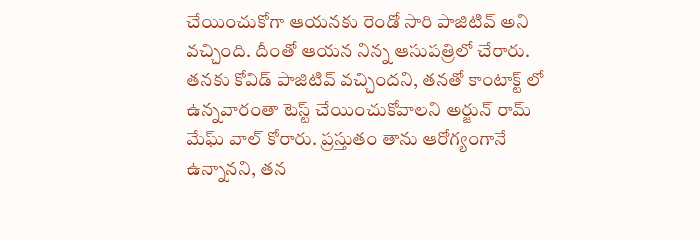చేయించుకోగా ఆయనకు రెండో సారి పాజిటివ్ అని వచ్చింది. దీంతో ఆయన నిన్న ఆసుపత్రిలో చేరారు. తనకు కోవిడ్ పాజిటివ్ వచ్చిందని, తనతో కాంటాక్ట్ లో ఉన్నవారంతా టెస్ట్ చేయించుకోవాలని అర్జున్ రామ్ మేఘ్ వాల్ కోరారు. ప్రస్తుతం తాను ఆరోగ్యంగానే ఉన్నానని, తన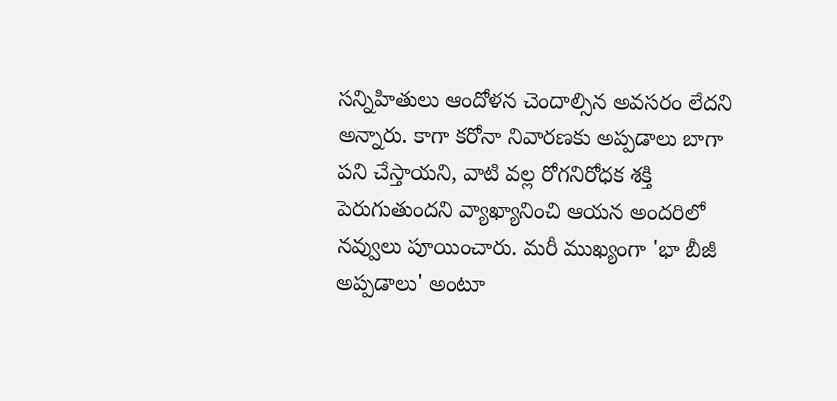సన్నిహితులు ఆందోళన చెందాల్సిన అవసరం లేదని అన్నారు. కాగా క‌రోనా నివారణకు అప్పడాలు బాగా పని చేస్తాయని, వాటి వల్ల రోగనిరోధక శక్తి పెరుగుతుందని వ్యాఖ్యానించి ఆయన అందరిలో నవ్వులు పూయించారు. మరీ ముఖ్యంగా 'భా బీజీ అప్పడాలు' అంటూ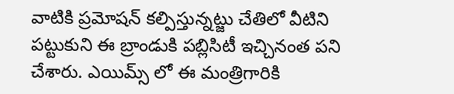వాటికి ప్రమోషన్ కల్పిస్తున్నట్జు చేతిలో వీటిని పట్టుకుని ఈ బ్రాండుకి పబ్లిసిటీ ఇచ్చినంత పని చేశారు. ఎయిమ్స్ లో ఈ మంత్రిగారికి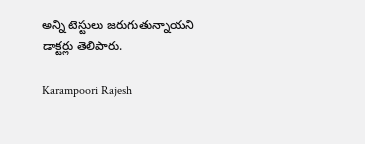అన్ని టెస్టులు జరుగుతున్నాయని డాక్టర్లు తెలిపారు.

Karampoori Rajesh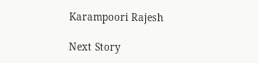Karampoori Rajesh

Next Story